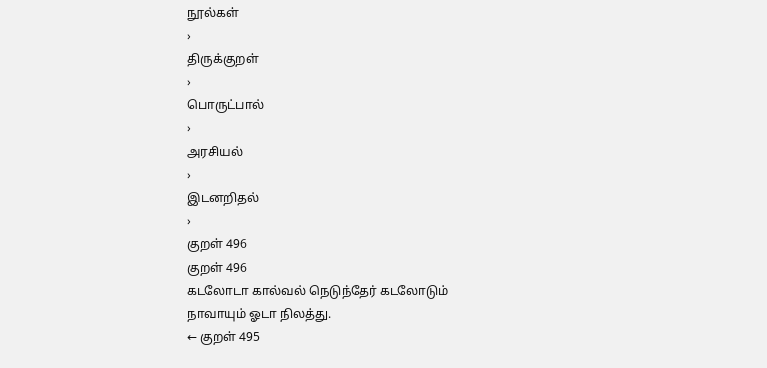நூல்கள்
›
திருக்குறள்
›
பொருட்பால்
›
அரசியல்
›
இடனறிதல்
›
குறள் 496
குறள் 496
கடலோடா கால்வல் நெடுந்தேர் கடலோடும்
நாவாயும் ஓடா நிலத்து.
← குறள் 495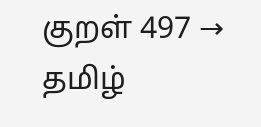குறள் 497 →
தமிழ்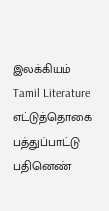இலக்கியம்
Tamil Literature
எட்டுத்தொகை
பத்துப்பாட்டு
பதினெண்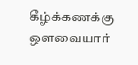கீழ்க்கணக்கு
ஔவையார்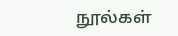நூல்கள்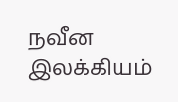நவீன இலக்கியம்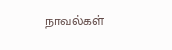நாவல்கள்